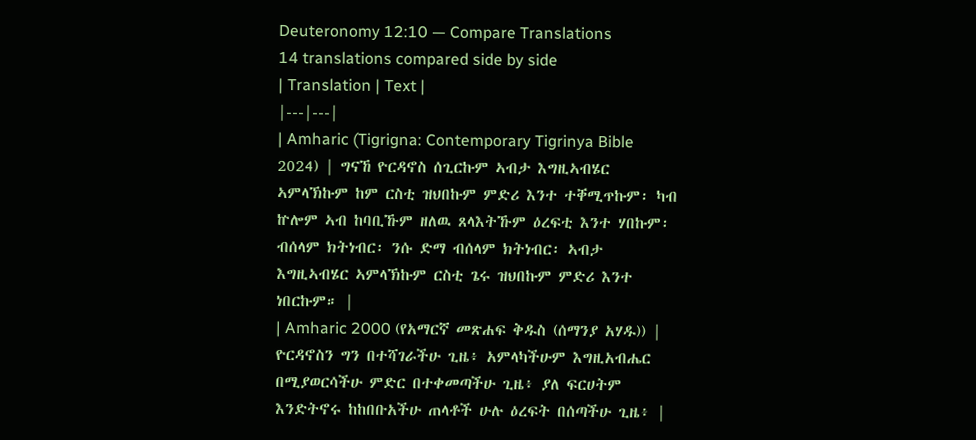Deuteronomy 12:10 — Compare Translations
14 translations compared side by side
| Translation | Text |
|---|---|
| Amharic (Tigrigna: Contemporary Tigrinya Bible 2024) | ግናኸ ዮርዳኖስ ሰጊርኩም ኣብታ እግዚኣብሄር ኣምላኽኩም ከም ርስቲ ዝህበኩም ምድሪ እንተ ተቐሚጥኩም፡ ካብ ኵሎም ኣብ ከባቢኹም ዘለዉ ጸላእትኹም ዕረፍቲ እንተ ሃበኩም፡ ብሰላም ክትነብር፡ ንሱ ድማ ብሰላም ክትነብር፡ ኣብታ እግዚኣብሄር ኣምላኽኩም ርስቲ ጌሩ ዝህበኩም ምድሪ እንተ ነበርኩም። |
| Amharic 2000 (የአማርኛ መጽሐፍ ቅዱስ (ሰማንያ አሃዱ)) | ዮርዳኖስን ግን በተሻገራችሁ ጊዜ፥ አምላካችሁም እግዚአብሔር በሚያወርሳችሁ ምድር በተቀመጣችሁ ጊዜ፥ ያለ ፍርሀትም እንድትኖሩ ከከበቡአችሁ ጠላቶች ሁሉ ዕረፍት በሰጣችሁ ጊዜ፥ |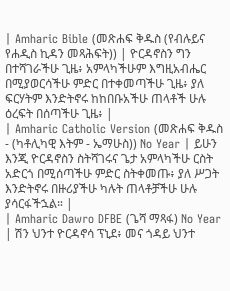| Amharic Bible (መጽሐፍ ቅዱስ (የብሉይና የሐዲስ ኪዳን መጻሕፍት)) | ዮርዳኖስን ግን በተሻገራችሁ ጊዜ፥ አምላካችሁም እግዚአብሔር በሚያወርሳችሁ ምድር በተቀመጣችሁ ጊዜ፥ ያለ ፍርሃትም እንድትኖሩ ከከበቡአችሁ ጠላቶች ሁሉ ዕረፍት በሰጣችሁ ጊዜ፥ |
| Amharic Catholic Version (መጽሐፍ ቅዱስ - (ካቶሊካዊ እትም - ኤማሁስ)) No Year | ይሁን እንጂ ዮርዳኖስን ስትሻገሩና ጌታ አምላካችሁ ርስት አድርጎ በሚሰጣችሁ ምድር ስትቀመጡ፥ ያለ ሥጋት እንድትኖሩ በዙሪያችሁ ካሉት ጠላቶቻችሁ ሁሉ ያሳርፋችኋል። |
| Amharic Dawro DFBE (ጌሻ ማጻፋ) No Year | ሽን ህንተ ዮርዳኖሳ ፕኒደ፥ መና ጎዳይ ህንተ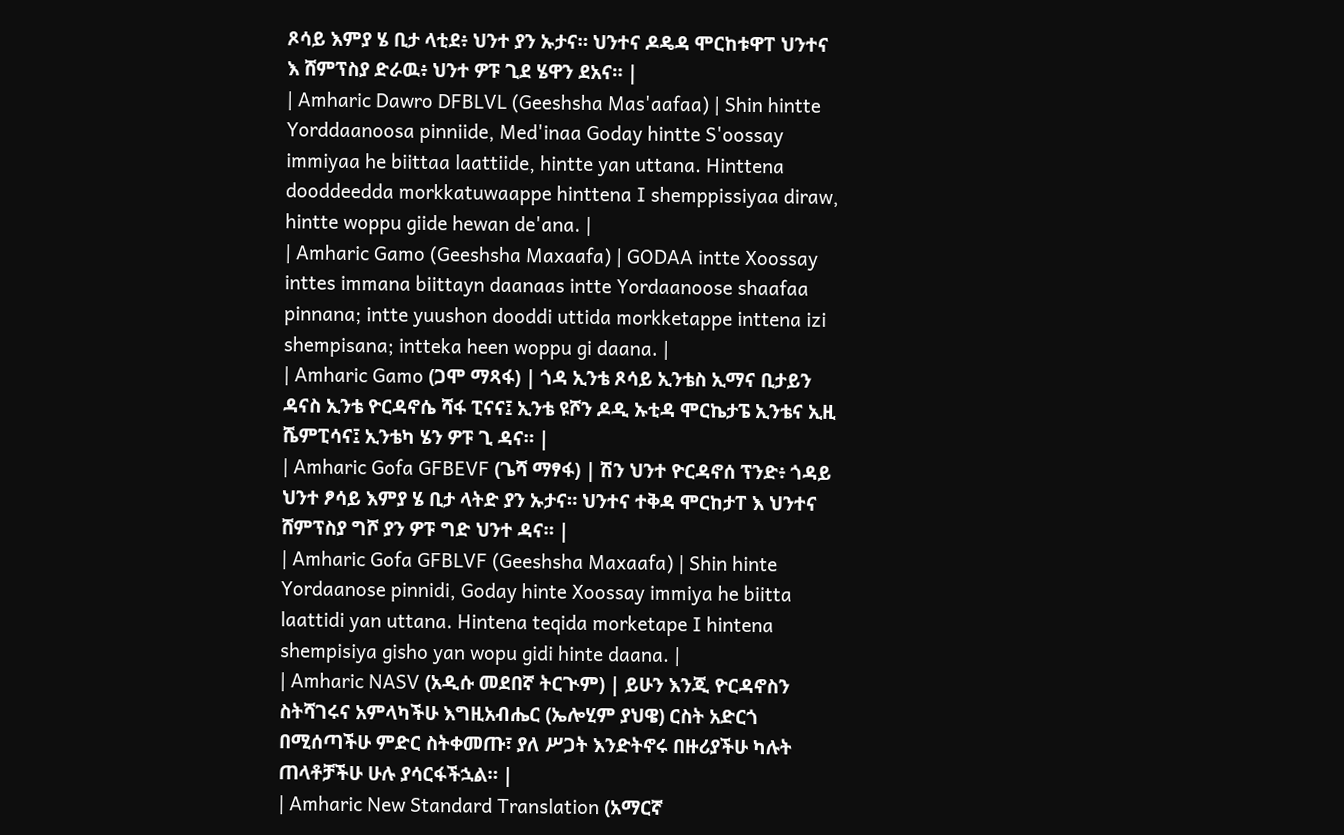ጾሳይ እምያ ሄ ቢታ ላቲደ፥ ህንተ ያን ኡታና። ህንተና ዶዴዳ ሞርከቱዋፐ ህንተና እ ሸምፕስያ ድራዉ፥ ህንተ ዎፑ ጊደ ሄዋን ደአና። |
| Amharic Dawro DFBLVL (Geeshsha Mas'aafaa) | Shin hintte Yorddaanoosa pinniide, Med'inaa Goday hintte S'oossay immiyaa he biittaa laattiide, hintte yan uttana. Hinttena dooddeedda morkkatuwaappe hinttena I shemppissiyaa diraw, hintte woppu giide hewan de'ana. |
| Amharic Gamo (Geeshsha Maxaafa) | GODAA intte Xoossay inttes immana biittayn daanaas intte Yordaanoose shaafaa pinnana; intte yuushon dooddi uttida morkketappe inttena izi shempisana; intteka heen woppu gi daana. |
| Amharic Gamo (ጋሞ ማጻፋ) | ጎዳ ኢንቴ ጾሳይ ኢንቴስ ኢማና ቢታይን ዳናስ ኢንቴ ዮርዳኖሴ ሻፋ ፒናና፤ ኢንቴ ዩሾን ዶዲ ኡቲዳ ሞርኬታፔ ኢንቴና ኢዚ ሼምፒሳና፤ ኢንቴካ ሄን ዎፑ ጊ ዳና። |
| Amharic Gofa GFBEVF (ጌሻ ማፃፋ) | ሽን ህንተ ዮርዳኖሰ ፕንድ፥ ጎዳይ ህንተ ፆሳይ እምያ ሄ ቢታ ላትድ ያን ኡታና። ህንተና ተቅዳ ሞርከታፐ እ ህንተና ሸምፕስያ ግሾ ያን ዎፑ ግድ ህንተ ዳና። |
| Amharic Gofa GFBLVF (Geeshsha Maxaafa) | Shin hinte Yordaanose pinnidi, Goday hinte Xoossay immiya he biitta laattidi yan uttana. Hintena teqida morketape I hintena shempisiya gisho yan wopu gidi hinte daana. |
| Amharic NASV (አዲሱ መደበኛ ትርጒም) | ይሁን እንጂ ዮርዳኖስን ስትሻገሩና አምላካችሁ እግዚአብሔር (ኤሎሂም ያህዌ) ርስት አድርጎ በሚሰጣችሁ ምድር ስትቀመጡ፣ ያለ ሥጋት እንድትኖሩ በዙሪያችሁ ካሉት ጠላቶቻችሁ ሁሉ ያሳርፋችኋል። |
| Amharic New Standard Translation (አማርኛ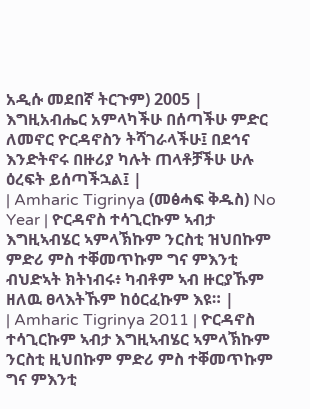አዲሱ መደበኛ ትርጉም) 2005 | እግዚአብሔር አምላካችሁ በሰጣችሁ ምድር ለመኖር ዮርዳኖስን ትሻገራላችሁ፤ በደኅና እንድትኖሩ በዙሪያ ካሉት ጠላቶቻችሁ ሁሉ ዕረፍት ይሰጣችኋል፤ |
| Amharic Tigrinya (መፅሓፍ ቅዱስ) No Year | ዮርዳኖስ ተሳጊርኩም ኣብታ እግዚኣብሄር ኣምላኽኩም ንርስቲ ዝህበኩም ምድሪ ምስ ተቐመጥኩም ግና ምእንቲ ብህድኣት ክትነብሩ፥ ካብቶም ኣብ ዙርያኹም ዘለዉ ፀላእትኹም ከዕርፈኩም እዩ። |
| Amharic Tigrinya 2011 | ዮርዳኖስ ተሳጊርኩም ኣብታ እግዚኣብሄር ኣምላኽኩም ንርስቲ ዚህበኩም ምድሪ ምስ ተቐመጥኩም ግና ምእንቲ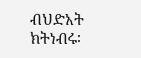ብህድአት ክትነብሩ፡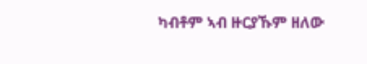ካብቶም ኣብ ዙርያኹም ዘለው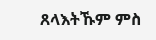ጸላእትኹም ምስ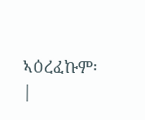ኣዕረፈኩም፡ |